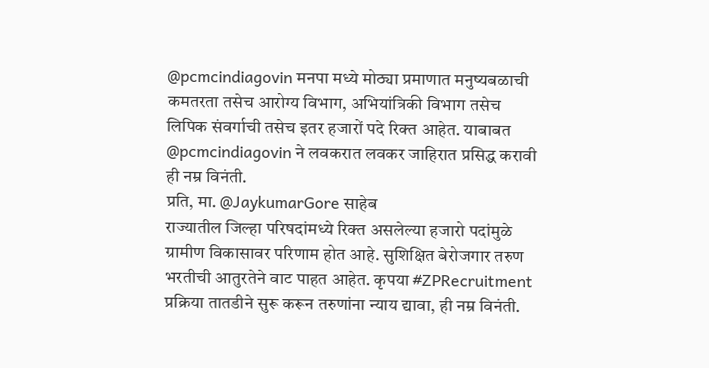@pcmcindiagovin मनपा मध्ये मोठ्या प्रमाणात मनुष्यबळाची कमतरता तसेच आरोग्य विभाग, अभियांत्रिकी विभाग तसेच लिपिक संवर्गाची तसेच इतर हजारों पदे रिक्त आहेत. याबाबत @pcmcindiagovin ने लवकरात लवकर जाहिरात प्रसिद्ध करावी ही नम्र विनंती.
प्रति, मा. @JaykumarGore साहेब
राज्यातील जिल्हा परिषदांमध्ये रिक्त असलेल्या हजारो पदांमुळे ग्रामीण विकासावर परिणाम होत आहे. सुशिक्षित बेरोजगार तरुण भरतीची आतुरतेने वाट पाहत आहेत. कृपया #ZPRecruitment प्रक्रिया तातडीने सुरू करून तरुणांना न्याय द्यावा, ही नम्र विनंती.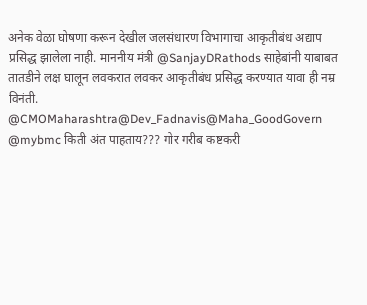अनेक वेळा घोषणा करून देखील जलसंधारण विभागाचा आकृतीबंध अद्याप प्रसिद्ध झालेला नाही. माननीय मंत्री @SanjayDRathods साहेबांनी याबाबत तातडीने लक्ष घालून लवकरात लवकर आकृतीबंध प्रसिद्ध करण्यात यावा ही नम्र विनंती.
@CMOMaharashtra@Dev_Fadnavis@Maha_GoodGovern
@mybmc किती अंत पाहताय??? गोर गरीब कष्टकरी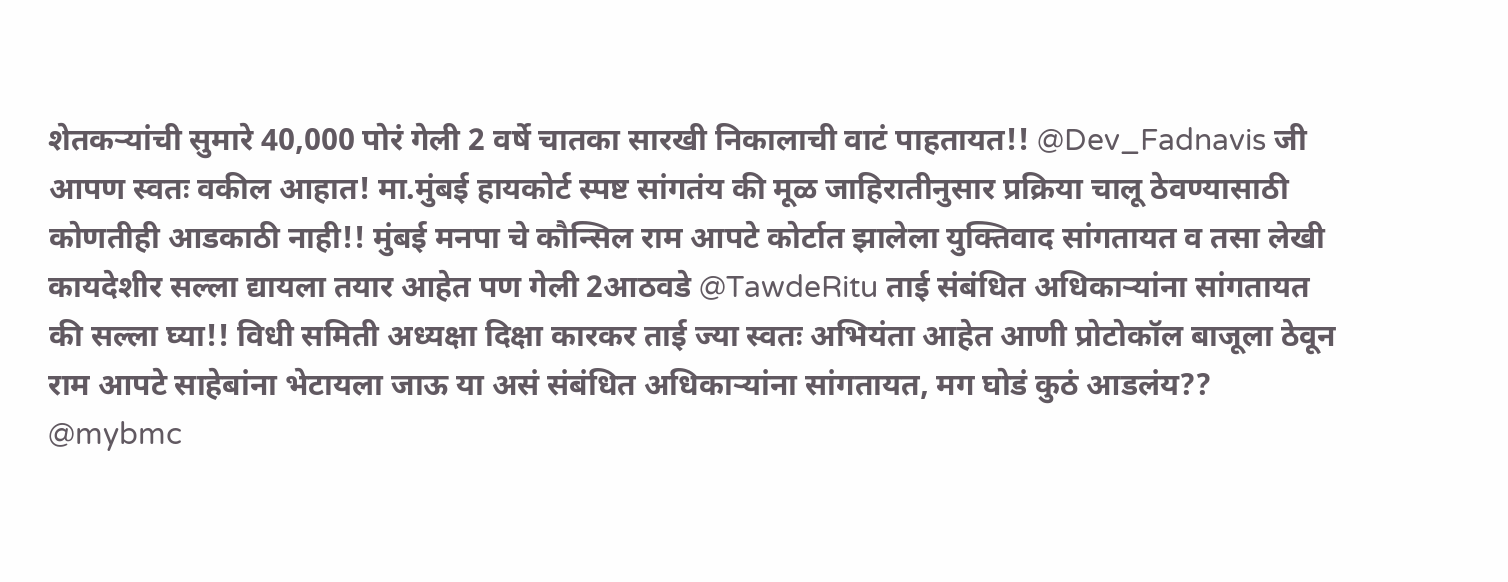शेतकऱ्यांची सुमारे 40,000 पोरं गेली 2 वर्षे चातका सारखी निकालाची वाटं पाहतायत!! @Dev_Fadnavis जी आपण स्वतः वकील आहात! मा.मुंबई हायकोर्ट स्पष्ट सांगतंय की मूळ जाहिरातीनुसार प्रक्रिया चालू ठेवण्यासाठी कोणतीही आडकाठी नाही!! मुंबई मनपा चे कौन्सिल राम आपटे कोर्टात झालेला युक्तिवाद सांगतायत व तसा लेखी कायदेशीर सल्ला द्यायला तयार आहेत पण गेली 2आठवडे @TawdeRitu ताई संबंधित अधिकाऱ्यांना सांगतायत की सल्ला घ्या!! विधी समिती अध्यक्षा दिक्षा कारकर ताई ज्या स्वतः अभियंता आहेत आणी प्रोटोकॉल बाजूला ठेवून राम आपटे साहेबांना भेटायला जाऊ या असं संबंधित अधिकाऱ्यांना सांगतायत, मग घोडं कुठं आडलंय?? @mybmc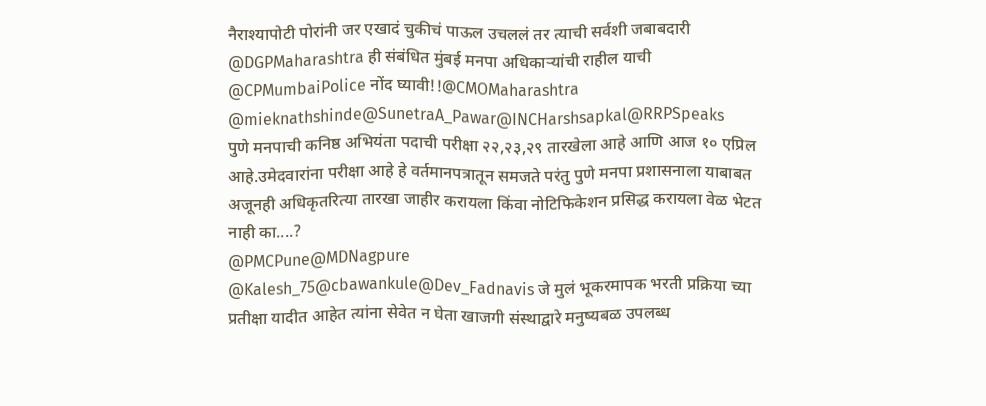नैराश्यापोटी पोरांनी जर एखादं चुकीचं पाऊल उचललं तर त्याची सर्वशी जबाबदारी @DGPMaharashtra ही संबंधित मुंबई मनपा अधिकाऱ्यांची राहील याची @CPMumbaiPolice नोंद घ्यावी!!@CMOMaharashtra @mieknathshinde@SunetraA_Pawar@INCHarshsapkal@RRPSpeaks
पुणे मनपाची कनिष्ठ अभियंता पदाची परीक्षा २२,२३,२९ तारखेला आहे आणि आज १० एप्रिल आहे.उमेदवारांना परीक्षा आहे हे वर्तमानपत्रातून समजते परंतु पुणे मनपा प्रशासनाला याबाबत अजूनही अधिकृतरित्या तारखा जाहीर करायला किंवा नोटिफिकेशन प्रसिद्ध करायला वेळ भेटत नाही का....?
@PMCPune@MDNagpure
@Kalesh_75@cbawankule@Dev_Fadnavis जे मुलं भूकरमापक भरती प्रक्रिया च्या प्रतीक्षा यादीत आहेत त्यांना सेवेत न घेता खाजगी संस्थाद्वारे मनुष्यबळ उपलब्ध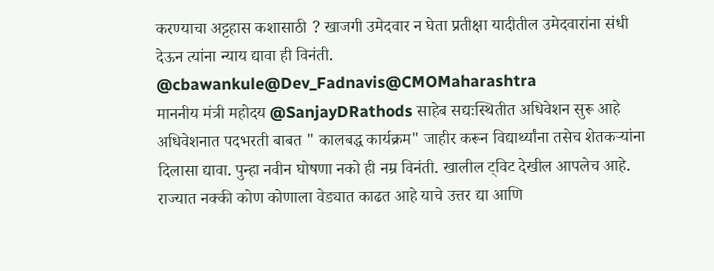करण्याचा अट्टहास कशासाठी ? खाजगी उमेदवार न घेता प्रतीक्षा यादीतील उमेदवारांना संधी देऊन त्यांना न्याय द्यावा ही विनंती. @cbawankule@Dev_Fadnavis@CMOMaharashtra
माननीय मंत्री महोदय @SanjayDRathods साहेब सद्यःस्थितीत अधिवेशन सुरू आहे अधिवेशनात पदभरती बाबत " कालबद्ध कार्यक्रम" जाहीर करून विद्यार्थ्यांना तसेच शेतकऱ्यांना दिलासा द्यावा. पुन्हा नवीन घोषणा नको ही नम्र विनंती. खालील ट्विट देखील आपलेच आहे.
राज्यात नक्की कोण कोणाला वेड्यात काढत आहे याचे उत्तर द्या आणि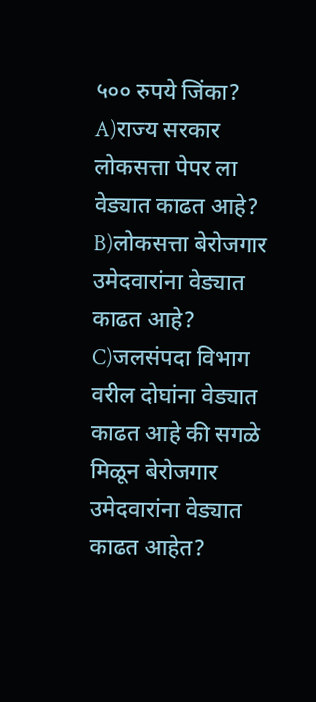५०० रुपये जिंका?
A)राज्य सरकार लोकसत्ता पेपर ला वेड्यात काढत आहे?
B)लोकसत्ता बेरोजगार उमेदवारांना वेड्यात काढत आहे?
C)जलसंपदा विभाग वरील दोघांना वेड्यात काढत आहे की सगळे मिळून बेरोजगार उमेदवारांना वेड्यात काढत आहेत?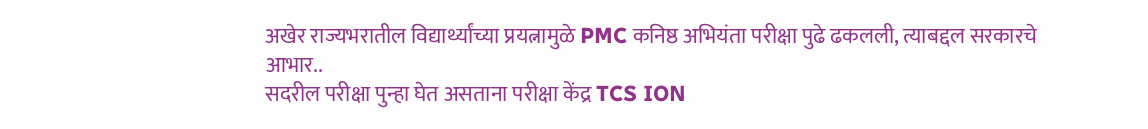अखेर राज्यभरातील विद्यार्थ्यांच्या प्रयत्नामुळे PMC कनिष्ठ अभियंता परीक्षा पुढे ढकलली, त्याबद्दल सरकारचे आभार..
सदरील परीक्षा पुन्हा घेत असताना परीक्षा केंद्र TCS ION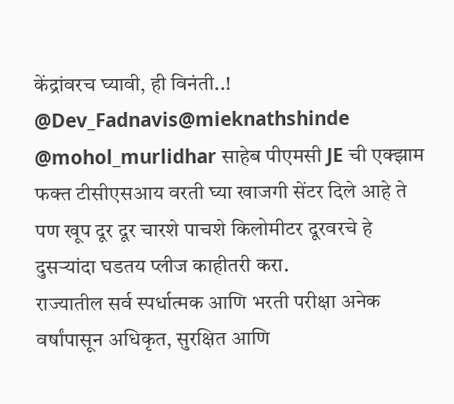केंद्रांवरच घ्यावी, ही विनंती..!
@Dev_Fadnavis@mieknathshinde
@mohol_murlidhar साहेब पीएमसी JE ची एक्झाम फक्त टीसीएसआय वरती घ्या खाजगी सेंटर दिले आहे ते पण खूप दूर दूर चारशे पाचशे किलोमीटर दूरवरचे हे दुसऱ्यांदा घडतय प्लीज काहीतरी करा.
राज्यातील सर्व स्पर्धात्मक आणि भरती परीक्षा अनेक वर्षांपासून अधिकृत, सुरक्षित आणि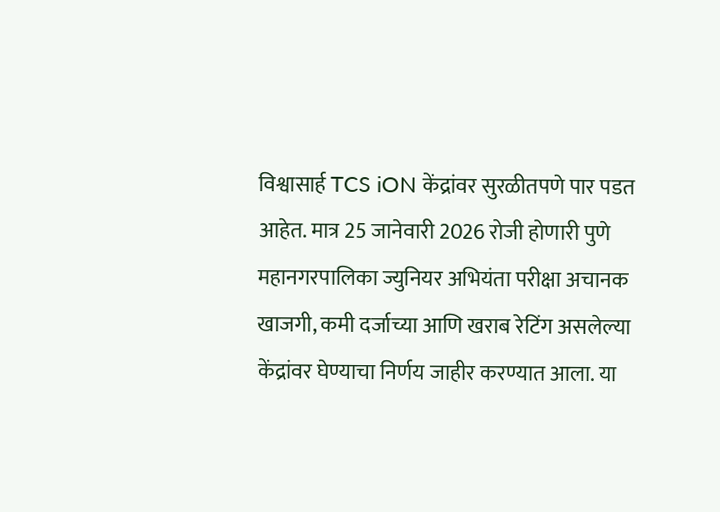विश्वासार्ह TCS iON केंद्रांवर सुरळीतपणे पार पडत आहेत. मात्र 25 जानेवारी 2026 रोजी होणारी पुणे महानगरपालिका ज्युनियर अभियंता परीक्षा अचानक खाजगी, कमी दर्जाच्या आणि खराब रेटिंग असलेल्या केंद्रांवर घेण्याचा निर्णय जाहीर करण्यात आला. या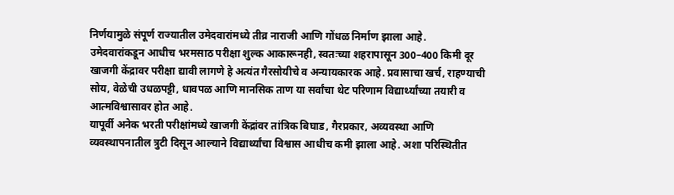निर्णयामुळे संपूर्ण राज्यातील उमेदवारांमध्ये तीव्र नाराजी आणि गोंधळ निर्माण झाला आहे.
उमेदवारांकडून आधीच भरमसाठ परीक्षा शुल्क आकारूनही, स्वतःच्या शहरापासून 300–400 किमी दूर खाजगी केंद्रावर परीक्षा द्यावी लागणे हे अत्यंत गैरसोयीचे व अन्यायकारक आहे. प्रवासाचा खर्च, राहण्याची सोय, वेळेची उधळपट्टी, धावपळ आणि मानसिक ताण या सर्वांचा थेट परिणाम विद्यार्थ्यांच्या तयारी व आत्मविश्वासावर होत आहे.
यापूर्वी अनेक भरती परीक्षांमध्ये खाजगी केंद्रांवर तांत्रिक बिघाड, गैरप्रकार, अव्यवस्था आणि व्यवस्थापनातील त्रुटी दिसून आल्याने विद्यार्थ्यांचा विश्वास आधीच कमी झाला आहे. अशा परिस्थितीत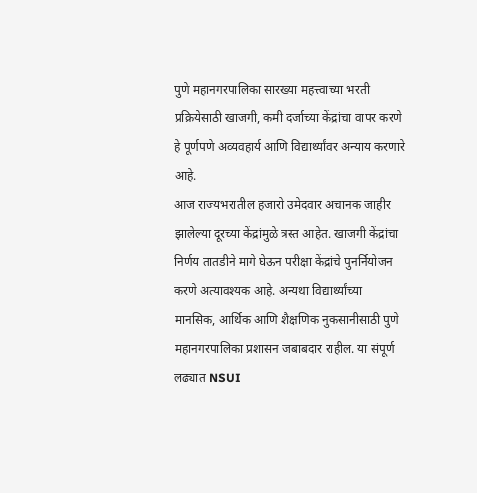पुणे महानगरपालिका सारख्या महत्त्वाच्या भरती प्रक्रियेसाठी खाजगी, कमी दर्जाच्या केंद्रांचा वापर करणे हे पूर्णपणे अव्यवहार्य आणि विद्यार्थ्यांवर अन्याय करणारे आहे.
आज राज्यभरातील हजारो उमेदवार अचानक जाहीर झालेल्या दूरच्या केंद्रांमुळे त्रस्त आहेत. खाजगी केंद्रांचा निर्णय तातडीने मागे घेऊन परीक्षा केंद्रांचे पुनर्नियोजन करणे अत्यावश्यक आहे. अन्यथा विद्यार्थ्यांच्या मानसिक, आर्थिक आणि शैक्षणिक नुकसानीसाठी पुणे महानगरपालिका प्रशासन जबाबदार राहील. या संपूर्ण लढ्यात NSUI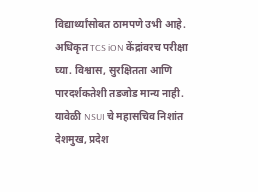विद्यार्थ्यांसोबत ठामपणे उभी आहे. अधिकृत TCS iON केंद्रांवरच परीक्षा घ्या. विश्वास, सुरक्षितता आणि पारदर्शकतेशी तडजोड मान्य नाही.
यावेळी NSUI चे महासचिव निशांत देशमुख, प्रदेश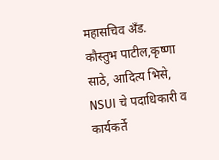महासचिव अँड. कौस्तुभ पाटील,कृष्णा साठे, आदित्य भिसे, NSUI चे पदाधिकारी व कार्यकर्ते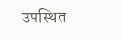उपस्थित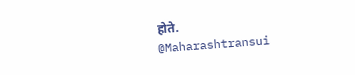होते.
@Maharashtransui